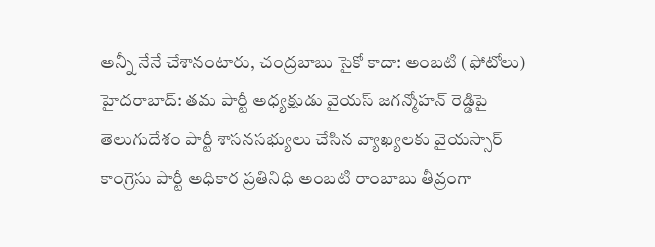అన్నీ నేనే చేశానంటారు, చంద్రబాబు సైకో కాదా: అంబటి (ఫోటోలు)
హైదరాబాద్: తమ పార్టీ అధ్యక్షుడు వైయస్ జగన్మోహన్ రెడ్డిపై తెలుగుదేశం పార్టీ శాసనసభ్యులు చేసిన వ్యాఖ్యలకు వైయస్సార్ కాంగ్రెసు పార్టీ అధికార ప్రతినిధి అంబటి రాంబాబు తీవ్రంగా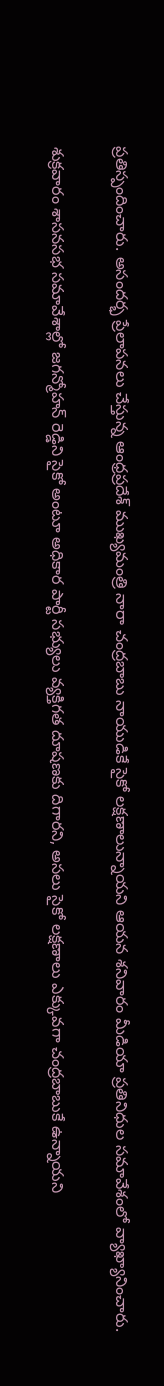ప్రతిస్పందించారు. అసందర్భ ప్రేలాపనలు చేస్తున్న ఆంధ్రప్రదేశ్ ముఖ్యమంత్రి నారా చంద్రబాబు నాయుడికే సైకో లక్షణాలున్నాయని ఆయన శనివారం మీడియా ప్రతినిధుల సమావేశంలో వ్యాఖ్యానించారు.

శుక్రవారం శాసనసభ సమావేశాల్లో జగన్మోహన్ రెడ్డిని సైకో అంటూ అధికార పార్టీ సభ్యులు వ్యక్తిగత దూషణకు దిగారని, అసలు సైకో లక్షణాలు ఎక్కువగా చంద్రబాబుకే ఉన్నాయని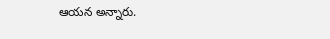ఆయన అన్నారు.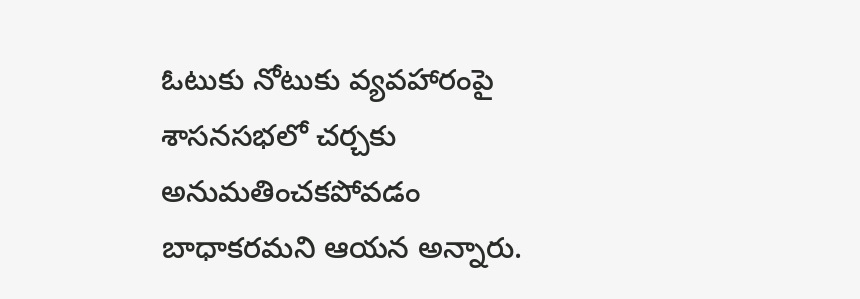ఓటుకు నోటుకు వ్యవహారంపై శాసనసభలో చర్చకు అనుమతించకపోవడం బాధాకరమని ఆయన అన్నారు.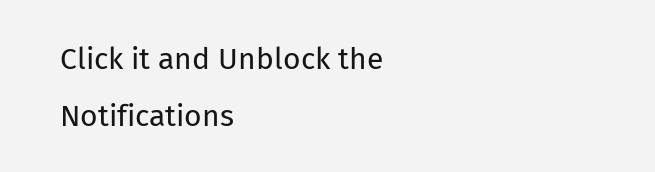Click it and Unblock the Notifications